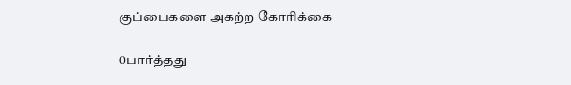குப்பைகளை அகற்ற கோரிக்கை

0பார்த்தது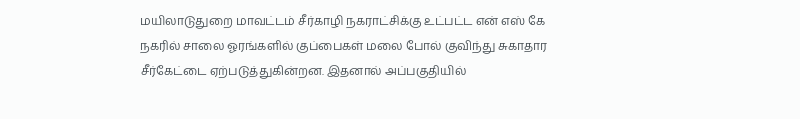மயிலாடுதுறை மாவட்டம் சீர்காழி நகராட்சிக்கு உட்பட்ட என் எஸ் கே நகரில் சாலை ஓரங்களில் குப்பைகள் மலை போல் குவிந்து சுகாதார சீர்கேட்டை ஏற்படுத்துகின்றன. இதனால் அப்பகுதியில்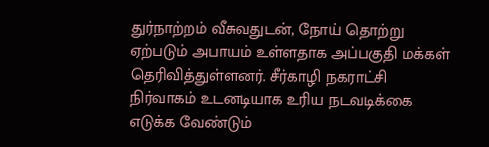துர்நாற்றம் வீசுவதுடன், நோய் தொற்று ஏற்படும் அபாயம் உள்ளதாக அப்பகுதி மக்கள் தெரிவித்துள்ளனர். சீர்காழி நகராட்சி நிர்வாகம் உடனடியாக உரிய நடவடிக்கை எடுக்க வேண்டும்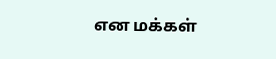என மக்கள்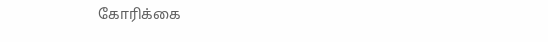கோரிக்கை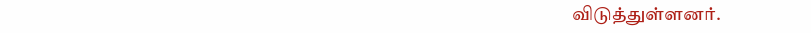விடுத்துள்ளனர்.